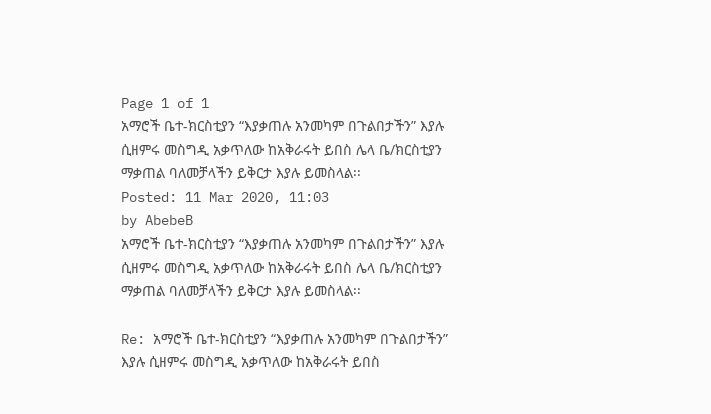Page 1 of 1
አማሮች ቤተ-ክርስቲያን “እያቃጠሉ አንመካም በጉልበታችን” እያሉ ሲዘምሩ መስግዲ አቃጥለው ከአቅራሩት ይበስ ሌላ ቤ/ክርስቲያን ማቃጠል ባለመቻላችን ይቅርታ እያሉ ይመስላል፡፡
Posted: 11 Mar 2020, 11:03
by AbebeB
አማሮች ቤተ-ክርስቲያን “እያቃጠሉ አንመካም በጉልበታችን” እያሉ ሲዘምሩ መስግዲ አቃጥለው ከአቅራሩት ይበስ ሌላ ቤ/ክርስቲያን ማቃጠል ባለመቻላችን ይቅርታ እያሉ ይመስላል፡፡

Re: አማሮች ቤተ-ክርስቲያን “እያቃጠሉ አንመካም በጉልበታችን” እያሉ ሲዘምሩ መስግዲ አቃጥለው ከአቅራሩት ይበስ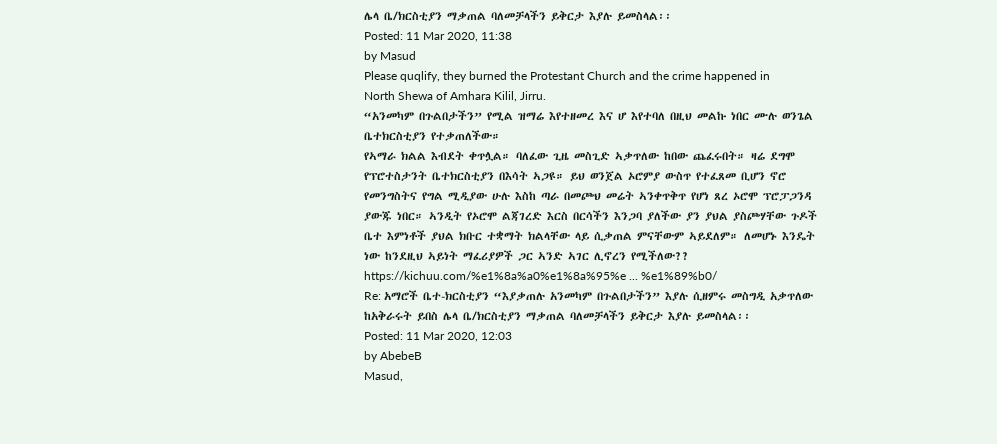ሌላ ቤ/ክርስቲያን ማቃጠል ባለመቻላችን ይቅርታ እያሉ ይመስላል፡፡
Posted: 11 Mar 2020, 11:38
by Masud
Please quqlify, they burned the Protestant Church and the crime happened in North Shewa of Amhara Kilil, Jirru.
“አንመካም በጉልበታችን” የሚል ዝማሬ እየተዘመረ እና ሆ እየተባለ በዚህ መልኩ ነበር ሙሉ ወንጌል ቤተክርስቲያን የተቃጠለችው።
የኣማራ ክልል እብደት ቀጥሏል። ባለፈው ጊዜ መስጊድ ኣቃጥለው ከበው ጨፈሩበት። ዛሬ ደግሞ የፕሮተስታንት ቤተክርስቲያን በእሳት ኣጋዩ። ይህ ወንጀል ኦሮምያ ውስጥ የተፈጸመ ቢሆን ኖሮ የመንግስትና የግል ሚዲያው ሁሉ እስከ ጣራ በመጮህ መሬት ኣንቀጥቅጥ የሆነ ጸረ ኦሮሞ ፕሮፓጋንዳ ያውጁ ነበር። ኣንዲት የኦሮሞ ልጃገረድ እርስ በርሳችን እንጋባ ያለችው ያን ያህል ያስጮሃቸው ጉዶች ቤተ እምነቶች ያህል ክቡር ተቋማት ክልላቸው ላይ ሲቃጠል ምናቸውም ኣይደለም። ለመሆኑ እንዴት ነው ከንደዚህ ኣይነት ማፈሪያዎች ጋር ኣንድ ኣገር ሊኖረን የሚችለው??
https://kichuu.com/%e1%8a%a0%e1%8a%95%e ... %e1%89%b0/
Re: አማሮች ቤተ-ክርስቲያን “እያቃጠሉ አንመካም በጉልበታችን” እያሉ ሲዘምሩ መስግዲ አቃጥለው ከአቅራሩት ይበስ ሌላ ቤ/ክርስቲያን ማቃጠል ባለመቻላችን ይቅርታ እያሉ ይመስላል፡፡
Posted: 11 Mar 2020, 12:03
by AbebeB
Masud,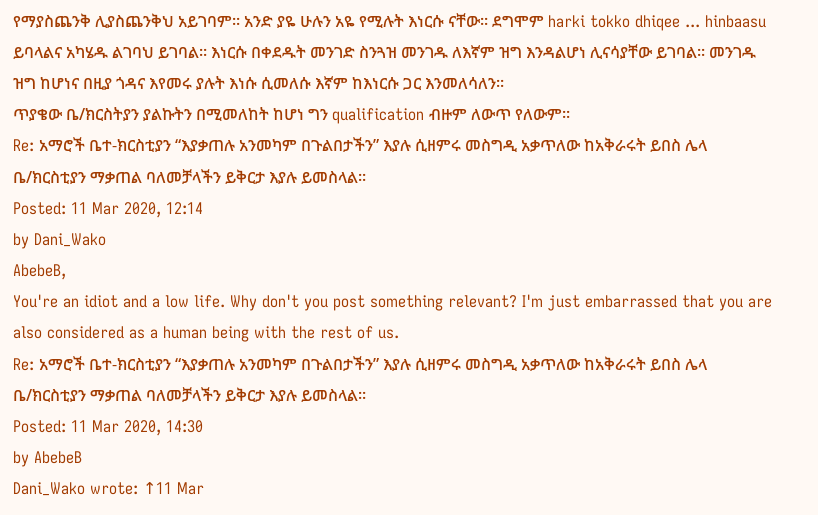የማያስጨንቅ ሊያስጨንቅህ አይገባም፡፡ አንድ ያዬ ሁሉን አዬ የሚሉት እነርሱ ናቸው፡፡ ደግሞም harki tokko dhiqee ... hinbaasu ይባላልና አካሄዱ ልገባህ ይገባል፡፡ እነርሱ በቀደዱት መንገድ ስንጓዝ መንገዱ ለእኛም ዝግ እንዳልሆነ ሊናሳያቸው ይገባል፡፡ መንገዱ ዝግ ከሆነና በዚያ ጎዳና እየመሩ ያሉት እነሱ ሲመለሱ እኛም ከእነርሱ ጋር እንመለሳለን፡፡
ጥያቄው ቤ/ክርስትያን ያልኩትን በሚመለከት ከሆነ ግን qualification ብዙም ለውጥ የለውም፡፡
Re: አማሮች ቤተ-ክርስቲያን “እያቃጠሉ አንመካም በጉልበታችን” እያሉ ሲዘምሩ መስግዲ አቃጥለው ከአቅራሩት ይበስ ሌላ ቤ/ክርስቲያን ማቃጠል ባለመቻላችን ይቅርታ እያሉ ይመስላል፡፡
Posted: 11 Mar 2020, 12:14
by Dani_Wako
AbebeB,
You're an idiot and a low life. Why don't you post something relevant? I'm just embarrassed that you are also considered as a human being with the rest of us.
Re: አማሮች ቤተ-ክርስቲያን “እያቃጠሉ አንመካም በጉልበታችን” እያሉ ሲዘምሩ መስግዲ አቃጥለው ከአቅራሩት ይበስ ሌላ ቤ/ክርስቲያን ማቃጠል ባለመቻላችን ይቅርታ እያሉ ይመስላል፡፡
Posted: 11 Mar 2020, 14:30
by AbebeB
Dani_Wako wrote: ↑11 Mar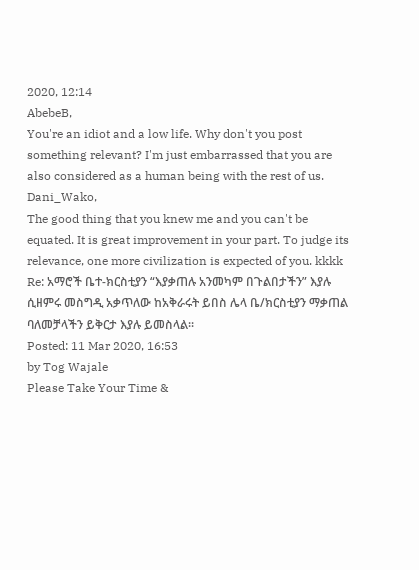2020, 12:14
AbebeB,
You're an idiot and a low life. Why don't you post something relevant? I'm just embarrassed that you are also considered as a human being with the rest of us.
Dani_Wako,
The good thing that you knew me and you can't be equated. It is great improvement in your part. To judge its relevance, one more civilization is expected of you. kkkk
Re: አማሮች ቤተ-ክርስቲያን “እያቃጠሉ አንመካም በጉልበታችን” እያሉ ሲዘምሩ መስግዲ አቃጥለው ከአቅራሩት ይበስ ሌላ ቤ/ክርስቲያን ማቃጠል ባለመቻላችን ይቅርታ እያሉ ይመስላል፡፡
Posted: 11 Mar 2020, 16:53
by Tog Wajale
Please Take Your Time &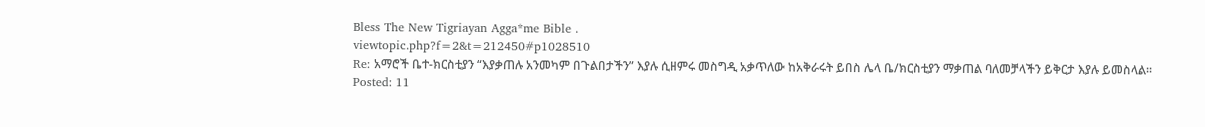Bless The New Tigriayan Agga*me Bible .
viewtopic.php?f=2&t=212450#p1028510
Re: አማሮች ቤተ-ክርስቲያን “እያቃጠሉ አንመካም በጉልበታችን” እያሉ ሲዘምሩ መስግዲ አቃጥለው ከአቅራሩት ይበስ ሌላ ቤ/ክርስቲያን ማቃጠል ባለመቻላችን ይቅርታ እያሉ ይመስላል፡፡
Posted: 11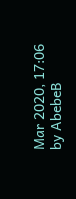Mar 2020, 17:06
by AbebeB